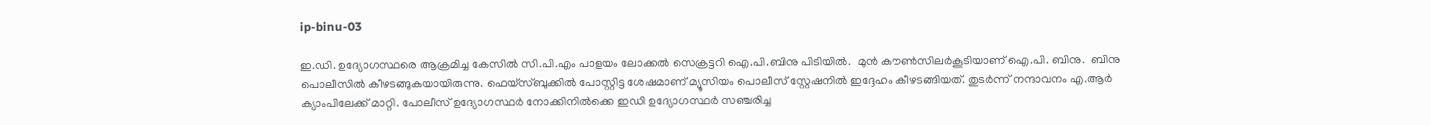ip-binu-03

ഇ.ഡി. ഉദ്യോഗസ്ഥരെ ആക്രമിച്ച കേസില്‍ സി.പി.എം പാളയം ലോക്കല്‍ സെക്രട്ടറി ഐ.പി.ബിനു പിടിയില്‍.  മുന്‍ കൗണ്‍സിലര്‍കൂടിയാണ് ഐ.പി. ബിനു.  ബിനു പൊലീസില്‍ കീഴടങ്ങുകയായിരുന്നു. ഫെയ്സ്ബുക്കിൽ പോസ്റ്റിട്ട ശേഷമാണ് മ്യൂസിയം പൊലീസ് സ്റ്റേഷനിൽ ഇദ്ദേഹം കീഴടങ്ങിയത്. തുടർന്ന് നന്ദാവനം എ.ആർ ക്യാംപിലേക്ക് മാറ്റി. പോലീസ് ഉദ്യോഗസ്ഥർ നോക്കിനിൽക്കെ ഇഡി ഉദ്യോഗസ്ഥർ സഞ്ചരിച്ച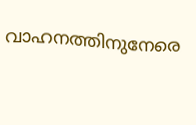വാഹനത്തിനുനേരെ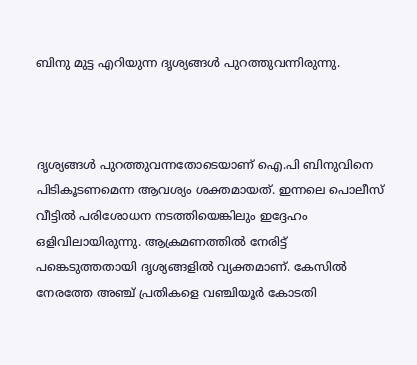ബിനു മുട്ട എറിയുന്ന ദൃശ്യങ്ങൾ പുറത്തുവന്നിരുന്നു.



ദൃശ്യങ്ങൾ പുറത്തുവന്നതോടെയാണ് ഐ.പി ബിനുവിനെ പിടികൂടണമെന്ന ആവശ്യം ശക്തമായത്. ഇന്നലെ പൊലീസ് വീട്ടിൽ പരിശോധന നടത്തിയെങ്കിലും ഇദ്ദേഹം ഒളിവിലായിരുന്നു. ആക്രമണത്തിൽ നേരിട്ട് പങ്കെടുത്തതായി ദൃശ്യങ്ങളിൽ വ്യക്തമാണ്. കേസിൽ നേരത്തേ അഞ്ച് പ്രതികളെ വഞ്ചിയൂർ കോടതി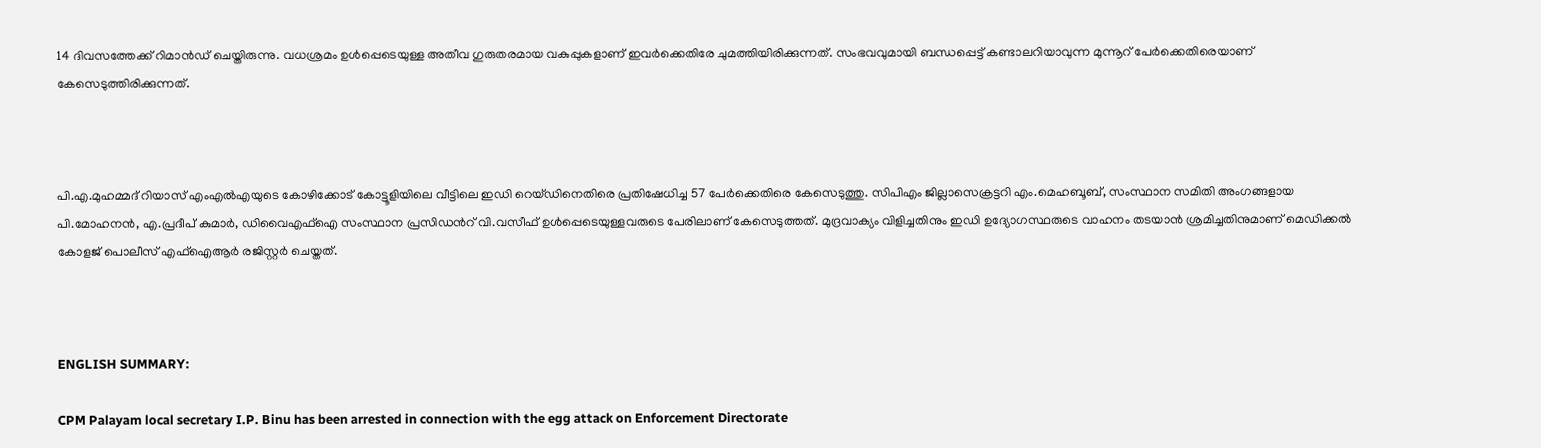14 ദിവസത്തേക്ക് റിമാൻഡ് ചെയ്തിരുന്നു. വധശ്രമം ഉൾപ്പെടെയുള്ള അതീവ ഗുരുതരമായ വകുപ്പുകളാണ് ഇവർക്കെതിരേ ചുമത്തിയിരിക്കുന്നത്. സംഭവവുമായി ബന്ധപ്പെട്ട് കണ്ടാലറിയാവുന്ന മുന്നൂറ് പേര്‍ക്കെതി‌രെയാണ് കേസെടുത്തിരിക്കുന്നത്.



പി.എ.മുഹമ്മദ് റിയാസ് എംഎല്‍എയുടെ കോഴിക്കോട് കോട്ടൂളിയിലെ വീട്ടിലെ ഇഡി റെയ്ഡിനെതിരെ പ്രതിഷേധിച്ച 57 പേര്‍ക്കെതിരെ കേസെടുത്തു. സിപിഎം ജില്ലാസെക്രട്ടറി എം.മെഹബൂബ്, സംസ്ഥാന സമിതി അംഗങ്ങളായ പി.മോഹനന്‍, എ.പ്രദീപ് കുമാര്‍, ഡിവൈഎഫ്ഐ സംസ്ഥാന പ്രസിഡന്‍റ് വി.വസീഫ് ഉള്‍പ്പെടെയുള്ളവരുടെ പേരിലാണ് കേസെടുത്തത്. മുദ്രവാക്യം വിളിച്ചതിനും ഇഡി ഉദ്യോഗസ്ഥരുടെ വാഹനം തടയാന്‍ ശ്രമിച്ചതിനുമാണ് മെഡിക്കല്‍ കോളജ് പൊലീസ് എഫ്ഐആര്‍ രജിസ്റ്റര്‍ ചെയ്തത്.



ENGLISH SUMMARY:

CPM Palayam local secretary I.P. Binu has been arrested in connection with the egg attack on Enforcement Directorate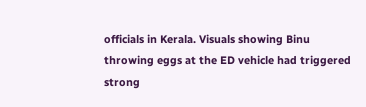officials in Kerala. Visuals showing Binu throwing eggs at the ED vehicle had triggered strong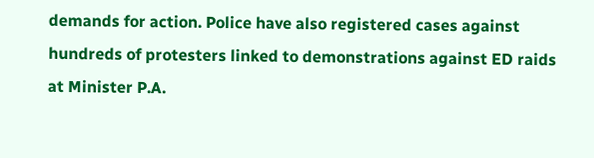demands for action. Police have also registered cases against hundreds of protesters linked to demonstrations against ED raids at Minister P.A.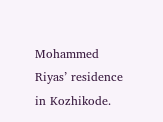Mohammed Riyas’ residence in Kozhikode.